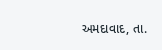અમદાવાદ, તા.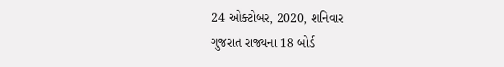24 ઓક્ટોબર, 2020, શનિવાર
ગુજરાત રાજ્યના 18 બોર્ડ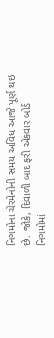નિગમોના ચેરમેનોની સમય અવિધ આજે પૂર્ણ થઇ છે. જોકે, દિવાળી બાદ ફરી એકવાર બોર્ડ નિગમોમાં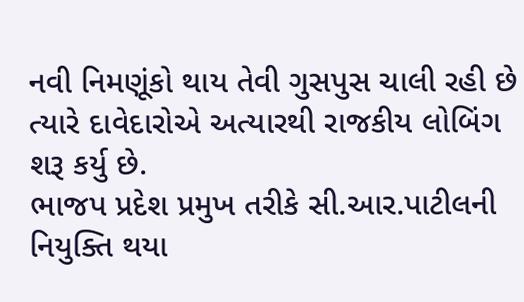નવી નિમણૂંકો થાય તેવી ગુસપુસ ચાલી રહી છે ત્યારે દાવેદારોએ અત્યારથી રાજકીય લોબિંગ શરૂ કર્યુ છે.
ભાજપ પ્રદેશ પ્રમુખ તરીકે સી.આર.પાટીલની નિયુક્તિ થયા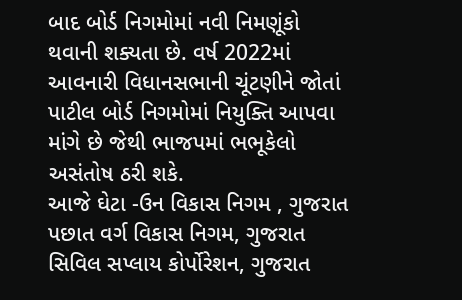બાદ બોર્ડ નિગમોમાં નવી નિમણૂંકો થવાની શક્યતા છે. વર્ષ 2022માં આવનારી વિધાનસભાની ચૂંટણીને જોતાં પાટીલ બોર્ડ નિગમોમાં નિયુક્તિ આપવા માંગે છે જેથી ભાજપમાં ભભૂકેલો અસંતોષ ઠરી શકે.
આજે ઘેટા -ઉન વિકાસ નિગમ , ગુજરાત પછાત વર્ગ વિકાસ નિગમ, ગુજરાત સિવિલ સપ્લાય કોર્પોરેશન, ગુજરાત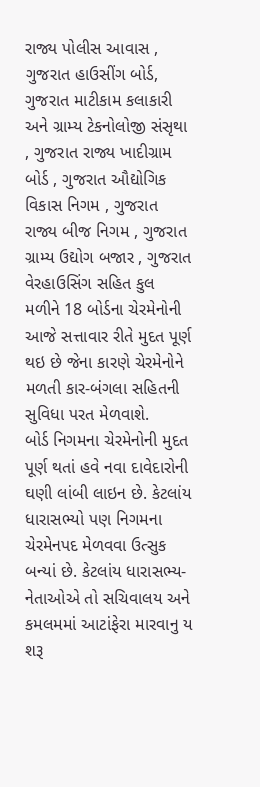રાજ્ય પોલીસ આવાસ , ગુજરાત હાઉસીંગ બોર્ડ, ગુજરાત માટીકામ કલાકારી અને ગ્રામ્ય ટેકનોલોજી સંસૃથા , ગુજરાત રાજ્ય ખાદીગ્રામ બોર્ડ , ગુજરાત ઔદ્યોગિક વિકાસ નિગમ , ગુજરાત રાજ્ય બીજ નિગમ , ગુજરાત ગ્રામ્ય ઉદ્યોગ બજાર , ગુજરાત વેરહાઉસિંગ સહિત કુલ મળીને 18 બોર્ડના ચેરમેનોની આજે સત્તાવાર રીતે મુદત પૂર્ણ થઇ છે જેના કારણે ચેરમેનોને મળતી કાર-બંગલા સહિતની સુવિધા પરત મેળવાશે.
બોર્ડ નિગમના ચેરમેનોની મુદત પૂર્ણ થતાં હવે નવા દાવેદારોની ઘણી લાંબી લાઇન છે. કેટલાંય ધારાસભ્યો પણ નિગમના ચેરમેનપદ મેળવવા ઉત્સુક બન્યાં છે. કેટલાંય ધારાસભ્ય-નેતાઓએ તો સચિવાલય અને કમલમમાં આટાંફેરા મારવાનુ ય શરૂ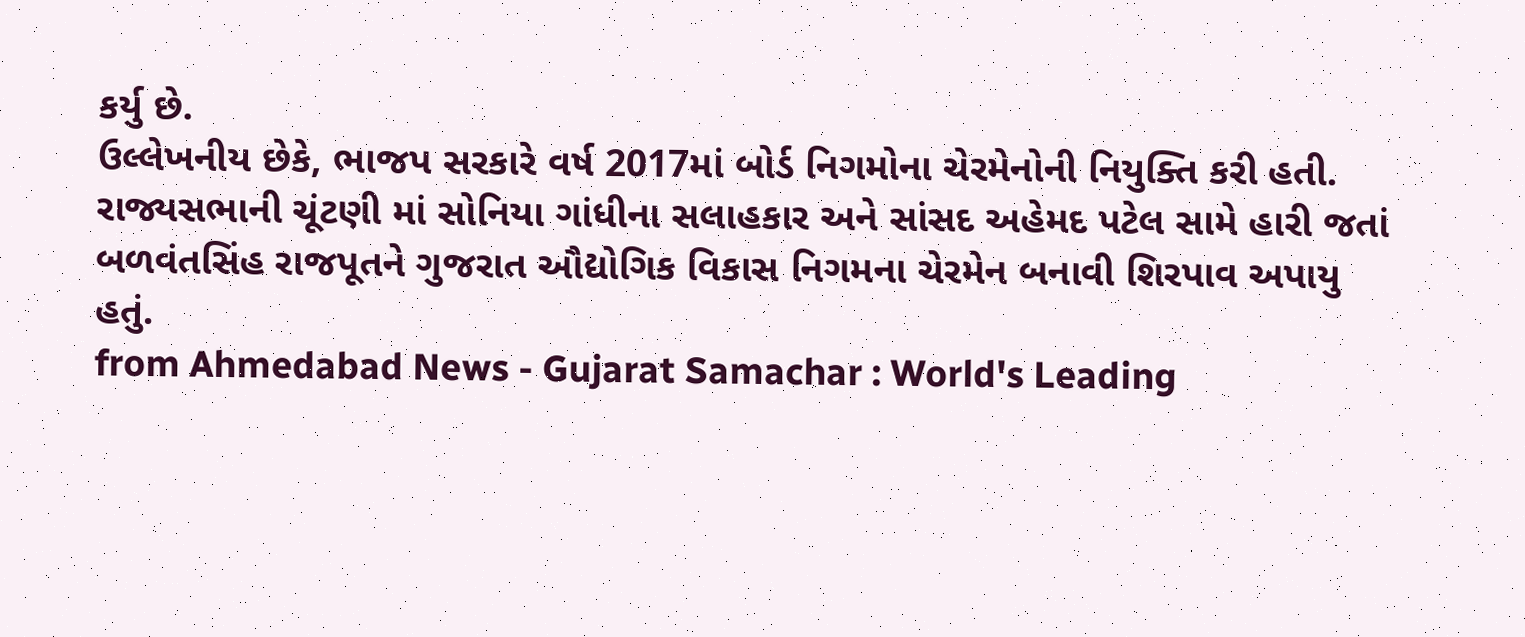કર્યુ છે.
ઉલ્લેખનીય છેકે, ભાજપ સરકારે વર્ષ 2017માં બોર્ડ નિગમોના ચેરમેનોની નિયુક્તિ કરી હતી. રાજ્યસભાની ચૂંટણી માં સોનિયા ગાંધીના સલાહકાર અને સાંસદ અહેમદ પટેલ સામે હારી જતાં બળવંતસિંહ રાજપૂતને ગુજરાત ઔદ્યોગિક વિકાસ નિગમના ચેરમેન બનાવી શિરપાવ અપાયુ હતું.
from Ahmedabad News - Gujarat Samachar : World's Leading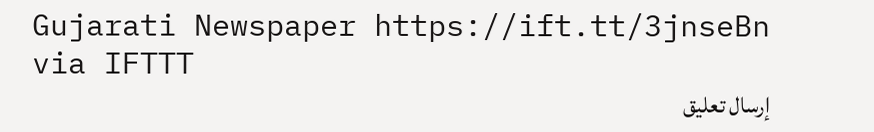Gujarati Newspaper https://ift.tt/3jnseBn
via IFTTT
إرسال تعليق